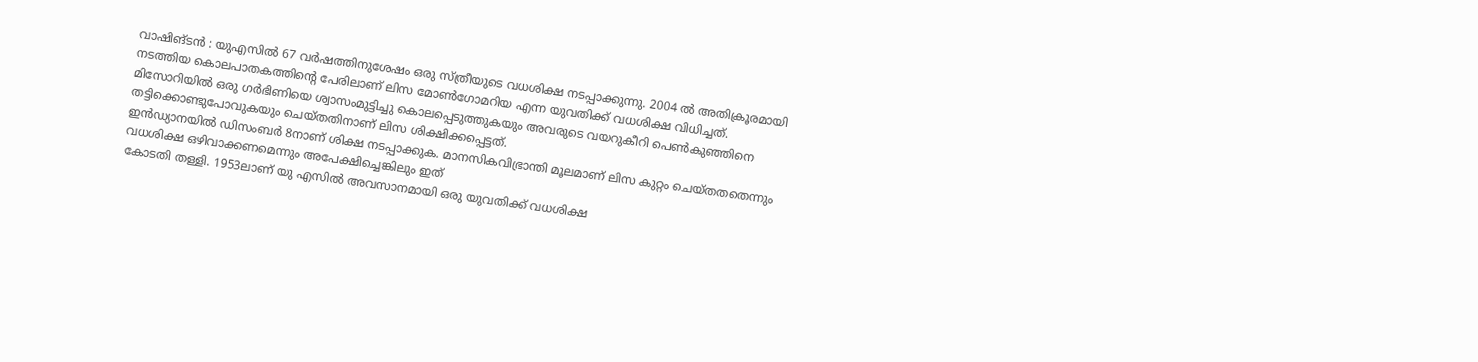വാഷിങ്ടൻ : യുഎസിൽ 67 വർഷത്തിനുശേഷം ഒരു സ്ത്രീയുടെ വധശിക്ഷ നടപ്പാക്കുന്നു. 2004 ൽ അതിക്രൂരമായി നടത്തിയ കൊലപാതകത്തിന്റെ പേരിലാണ് ലിസ മോൺഗോമറിയ എന്ന യുവതിക്ക് വധശിക്ഷ വിധിച്ചത്.
മിസോറിയിൽ ഒരു ഗർഭിണിയെ ശ്വാസംമുട്ടിച്ചു കൊലപ്പെടുത്തുകയും അവരുടെ വയറുകീറി പെൺകുഞ്ഞിനെ തട്ടിക്കൊണ്ടുപോവുകയും ചെയ്തതിനാണ് ലിസ ശിക്ഷിക്കപ്പെട്ടത്.
ഇൻഡ്യാനയിൽ ഡിസംബർ 8നാണ് ശിക്ഷ നടപ്പാക്കുക. മാനസികവിഭ്രാന്തി മൂലമാണ് ലിസ കുറ്റം ചെയ്തതതെന്നും വധശിക്ഷ ഒഴിവാക്കണമെന്നും അപേക്ഷിച്ചെങ്കിലും ഇത്
കോടതി തള്ളി. 1953ലാണ് യു എസിൽ അവസാനമായി ഒരു യുവതിക്ക് വധശിക്ഷ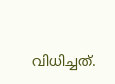വിധിച്ചത്.